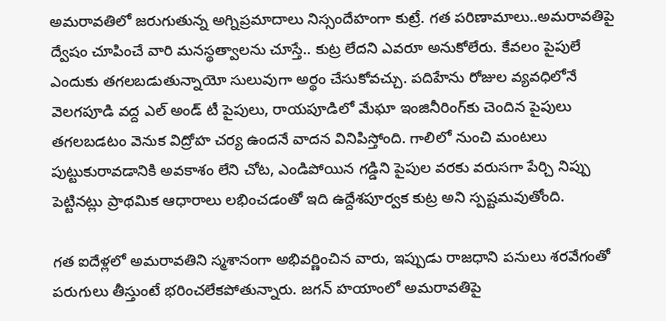అమరావతిలో జరుగుతున్న అగ్నిప్రమాదాలు నిస్సందేహంగా కుట్రే. గత పరిణామాలు..అమరావతిపై ద్వేషం చూపించే వారి మనస్థత్వాలను చూస్తే.. కుట్ర లేదని ఎవరూ అనుకోలేరు. కేవలం పైపులే ఎందుకు తగలబడుతున్నాయో సులువుగా అర్థం చేసుకోవచ్చు. పదిహేను రోజుల వ్యవధిలోనే వెలగపూడి వద్ద ఎల్ అండ్ టీ పైపులు, రాయపూడిలో మేఘా ఇంజినీరింగ్‌కు చెందిన పైపులు తగలబడటం వెనుక విద్రోహ చర్య ఉందనే వాదన వినిపిస్తోంది. గాలిలో నుంచి మంటలు పుట్టుకురావడానికి అవకాశం లేని చోట, ఎండిపోయిన గడ్డిని పైపుల వరకు వరుసగా పేర్చి నిప్పు పెట్టినట్లు ప్రాథమిక ఆధారాలు లభించడంతో ఇది ఉద్దేశపూర్వక కుట్ర అని స్పష్టమవుతోంది.

గత ఐదేళ్లలో అమరావతిని స్మశానంగా అభివర్ణించిన వారు, ఇప్పుడు రాజధాని పనులు శరవేగంతో పరుగులు తీస్తుంటే భరించలేకపోతున్నారు. జగన్ హయాంలో అమరావతిపై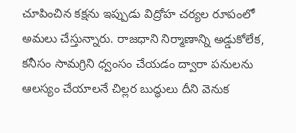చూపించిన కక్షను ఇప్పుడు విద్రోహ చర్యల రూపంలో అమలు చేస్తున్నారు. రాజధాని నిర్మాణాన్ని అడ్డుకోలేక, కనీసం సామగ్రిని ధ్వంసం చేయడం ద్వారా పనులను ఆలస్యం చేయాలనే చిల్లర బుద్ధులు దీని వెనుక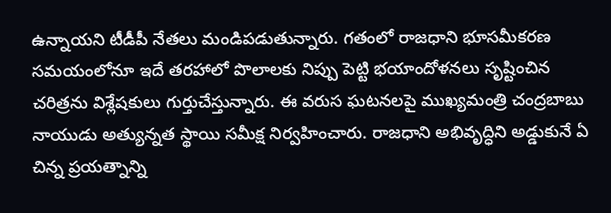ఉన్నాయని టీడీపీ నేతలు మండిపడుతున్నారు. గతంలో రాజధాని భూసమీకరణ సమయంలోనూ ఇదే తరహాలో పొలాలకు నిప్పు పెట్టి భయాందోళనలు సృష్టించిన చరిత్రను విశ్లేషకులు గుర్తుచేస్తున్నారు. ఈ వరుస ఘటనలపై ముఖ్యమంత్రి చంద్రబాబు నాయుడు అత్యున్నత స్థాయి సమీక్ష నిర్వహించారు. రాజధాని అభివృద్ధిని అడ్డుకునే ఏ చిన్న ప్రయత్నాన్ని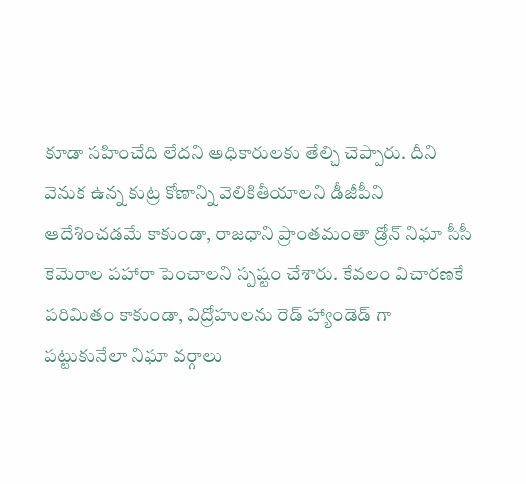కూడా సహించేది లేదని అధికారులకు తేల్చి చెప్పారు. దీని వెనుక ఉన్న కుట్ర కోణాన్ని వెలికితీయాలని డీజీపీని ఆదేశించడమే కాకుండా, రాజధాని ప్రాంతమంతా డ్రోన్ నిఘా సీసీ కెమెరాల పహారా పెంచాలని స్పష్టం చేశారు. కేవలం విచారణకే పరిమితం కాకుండా, విద్రోహులను రెడ్ హ్యాండెడ్ గా పట్టుకునేలా నిఘా వర్గాలు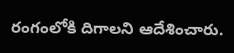రంగంలోకి దిగాలని ఆదేశించారు.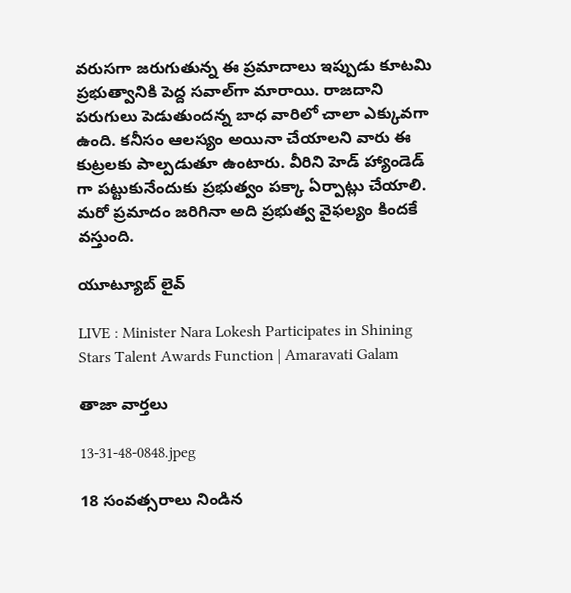వరుసగా జరుగుతున్న ఈ ప్రమాదాలు ఇప్పుడు కూటమి ప్రభుత్వానికి పెద్ద సవాల్‌గా మారాయి. రాజదాని పరుగులు పెడుతుందన్న బాధ వారిలో చాలా ఎక్కువగా ఉంది. కనీసం ఆలస్యం అయినా చేయాలని వారు ఈ కుట్రలకు పాల్పడుతూ ఉంటారు. వీరిని హెడ్ హ్యాండెడ్ గా పట్టుకునేందుకు ప్రభుత్వం పక్కా ఏర్పాట్లు చేయాలి. మరో ప్రమాదం జరిగినా అది ప్రభుత్వ వైఫల్యం కిందకే వస్తుంది.

యూట్యూబ్ లైవ్

LIVE : Minister Nara Lokesh Participates in Shining Stars Talent Awards Function | Amaravati Galam

తాజా వార్తలు

13-31-48-0848.jpeg

18 సంవత్సరాలు నిండిన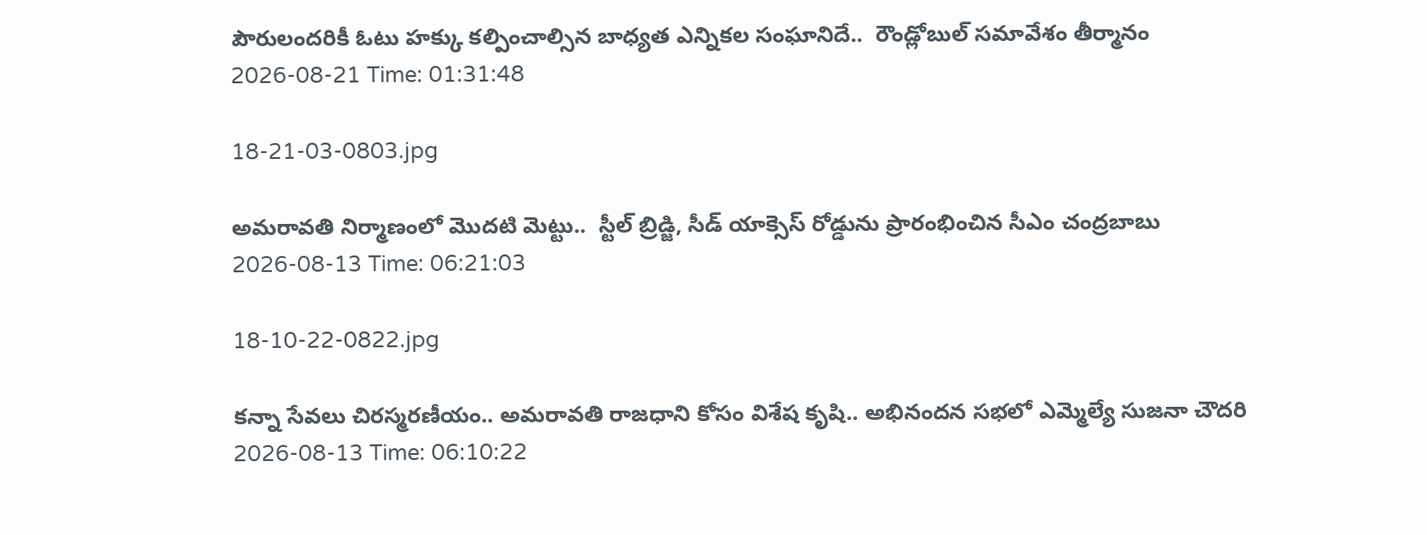పౌరులందరికీ ఓటు హక్కు కల్పించాల్సిన బాధ్యత ఎన్నికల సంఘానిదే..  రౌండ్లోబుల్ సమావేశం తీర్మానం
2026-08-21 Time: 01:31:48

18-21-03-0803.jpg

అమరావతి నిర్మాణంలో మొదటి మెట్టు..  స్టీల్ బ్రిడ్జి, సీడ్ యాక్సెస్ రోడ్డును ప్రారంభించిన సీఎం చంద్రబాబు
2026-08-13 Time: 06:21:03

18-10-22-0822.jpg

కన్నా సేవలు చిరస్మరణీయం.. అమరావతి రాజధాని కోసం విశేష కృషి.. అభినందన సభలో ఎమ్మెల్యే సుజనా చౌదరి
2026-08-13 Time: 06:10:22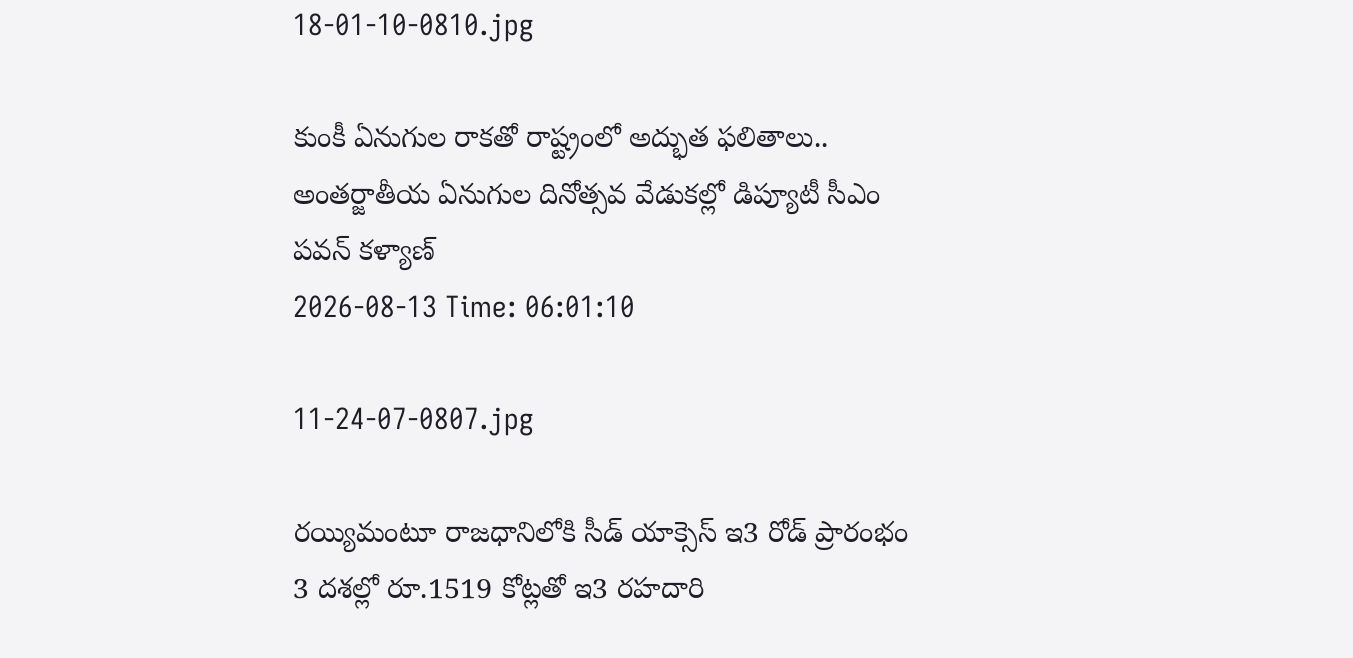18-01-10-0810.jpg

కుంకీ ఏనుగుల రాకతో రాష్ట్రంలో అద్భుత ఫలితాలు..  అంతర్జాతీయ ఏనుగుల దినోత్సవ వేడుకల్లో డిప్యూటీ సీఎం పవన్ కళ్యాణ్
2026-08-13 Time: 06:01:10

11-24-07-0807.jpg

రయ్యిమంటూ రాజధానిలోకి సీడ్‌ యాక్సెస్‌ ఇ3 రోడ్‌ ప్రారంభం 3 దశల్లో రూ.1519 కోట్లతో ఇ3 రహదారి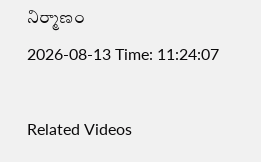నిర్మాణం
2026-08-13 Time: 11:24:07

Related Videos